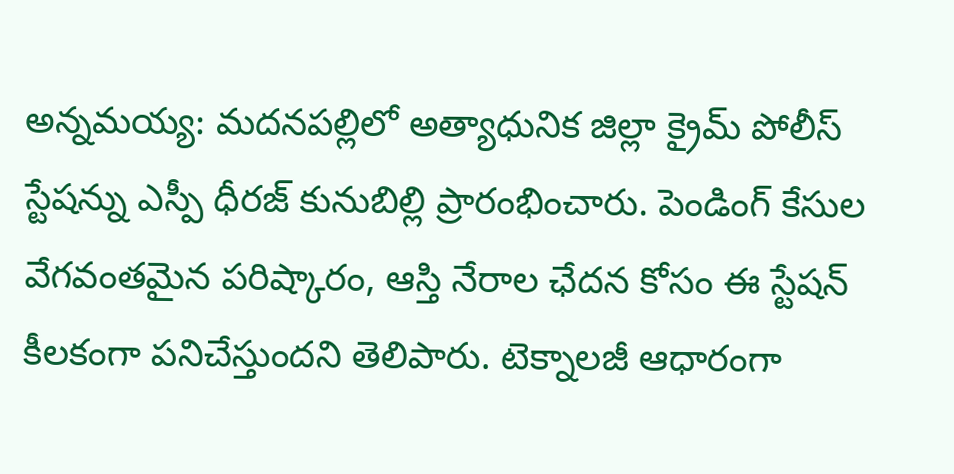అన్నమయ్య: మదనపల్లిలో అత్యాధునిక జిల్లా క్రైమ్ పోలీస్ స్టేషన్ను ఎస్పీ ధీరజ్ కునుబిల్లి ప్రారంభించారు. పెండింగ్ కేసుల వేగవంతమైన పరిష్కారం, ఆస్తి నేరాల ఛేదన కోసం ఈ స్టేషన్ కీలకంగా పనిచేస్తుందని తెలిపారు. టెక్నాలజీ ఆధారంగా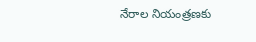నేరాల నియంత్రణకు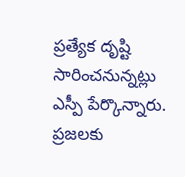ప్రత్యేక దృష్టి సారించనున్నట్లు ఎస్పీ పేర్కొన్నారు. ప్రజలకు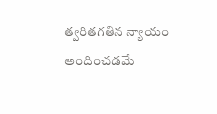త్వరితగతిన న్యాయం అందించడమే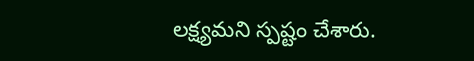లక్ష్యమని స్పష్టం చేశారు.